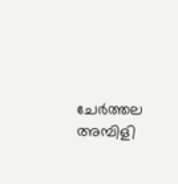ചേര്‍ത്തല അമ്പിളി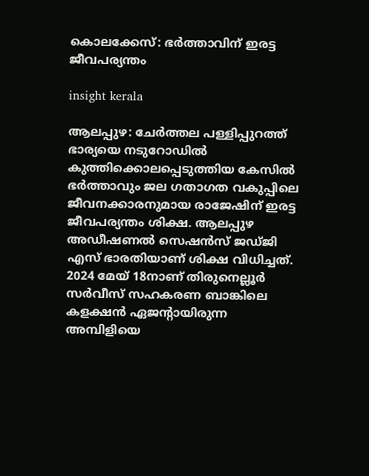കൊലക്കേസ്: ഭര്‍ത്താവിന് ഇരട്ട ജീവപര്യന്തം

insight kerala

ആലപ്പുഴ: ചേര്‍ത്തല പള്ളിപ്പുറത്ത് ഭാര്യയെ നടുറോഡില്‍ കുത്തിക്കൊലപ്പെടുത്തിയ കേസില്‍ ഭർത്താവും ജല ഗതാഗത വകുപ്പിലെ ജീവനക്കാരനുമായ രാജേഷിന് ഇരട്ട ജീവപര്യന്തം ശിക്ഷ. ആലപ്പുഴ അഡീഷണല്‍ സെഷന്‍സ് ജഡ്ജി എസ് ഭാരതിയാണ് ശിക്ഷ വിധിച്ചത്.
2024 മേയ് 18നാണ് തിരുനെല്ലൂര്‍ സര്‍വീസ് സഹകരണ ബാങ്കിലെ കളക്ഷന്‍ ഏജന്റായിരുന്ന അമ്പിളിയെ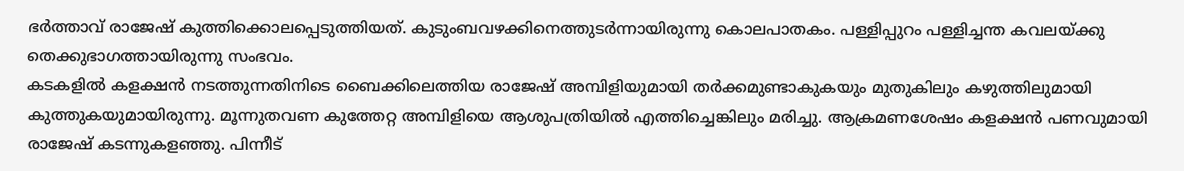ഭര്‍ത്താവ് രാജേഷ് കുത്തിക്കൊലപ്പെടുത്തിയത്. കുടുംബവഴക്കിനെത്തുടര്‍ന്നായിരുന്നു കൊലപാതകം. പള്ളിപ്പുറം പള്ളിച്ചന്ത കവലയ്ക്കു തെക്കുഭാഗത്തായിരുന്നു സംഭവം.
കടകളില്‍ കളക്ഷന്‍ നടത്തുന്നതിനിടെ ബൈക്കിലെത്തിയ രാജേഷ് അമ്പിളിയുമായി തര്‍ക്കമുണ്ടാകുകയും മുതുകിലും കഴുത്തിലുമായി കുത്തുകയുമായിരുന്നു. മൂന്നുതവണ കുത്തേറ്റ അമ്പിളിയെ ആശുപത്രിയില്‍ എത്തിച്ചെങ്കിലും മരിച്ചു. ആക്രമണശേഷം കളക്ഷന്‍ പണവുമായി രാജേഷ് കടന്നുകളഞ്ഞു. പിന്നീട്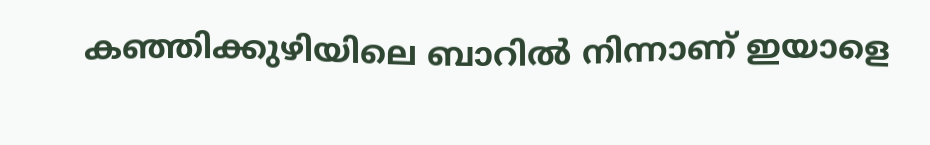കഞ്ഞിക്കുഴിയിലെ ബാറില്‍ നിന്നാണ് ഇയാളെ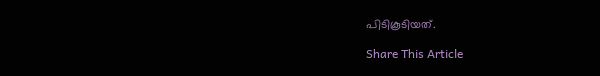പിടികൂടിയത്.

Share This Article